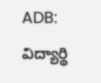ADB: విద్యార్థి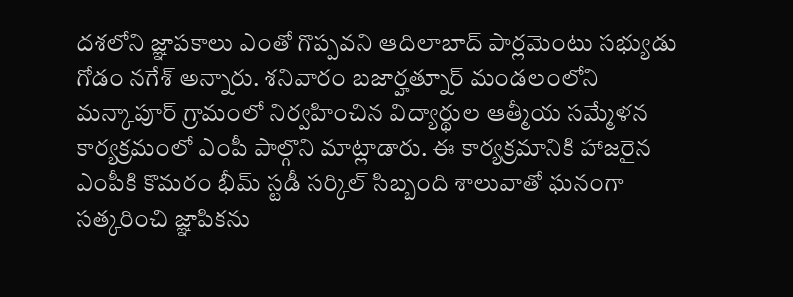దశలోని జ్ఞాపకాలు ఎంతో గొప్పవని ఆదిలాబాద్ పార్లమెంటు సభ్యుడు గోడం నగేశ్ అన్నారు. శనివారం బజార్హత్నూర్ మండలంలోని మన్కాపూర్ గ్రామంలో నిర్వహించిన విద్యార్థుల ఆత్మీయ సమ్మేళన కార్యక్రమంలో ఎంపీ పాల్గొని మాట్లాడారు. ఈ కార్యక్రమానికి హాజరైన ఎంపీకి కొమరం భీమ్ స్టడీ సర్కిల్ సిబ్బంది శాలువాతో ఘనంగా సత్కరించి జ్ఞాపికను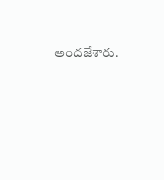అందజేశారు.